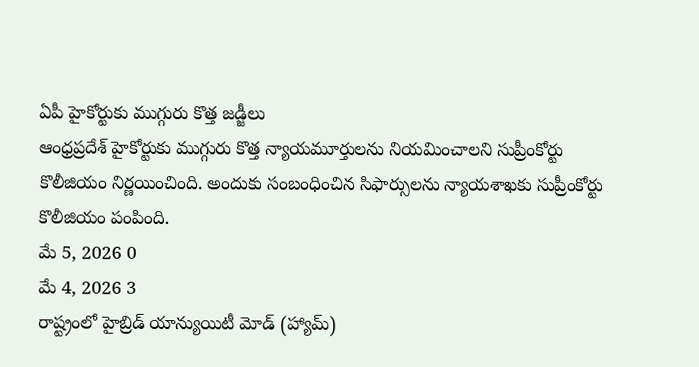ఏపీ హైకోర్టుకు ముగ్గురు కొత్త జడ్జీలు
ఆంధ్రప్రదేశ్ హైకోర్టుకు ముగ్గురు కొత్త న్యాయమూర్తులను నియమించాలని సుప్రీంకోర్టు కొలీజియం నిర్ణయించింది. అందుకు సంబంధించిన సిఫార్సులను న్యాయశాఖకు సుప్రీంకోర్టు కొలీజియం పంపింది.
మే 5, 2026 0
మే 4, 2026 3
రాష్ట్రంలో హైబ్రిడ్ యాన్యుయిటీ మోడ్ (హ్యామ్)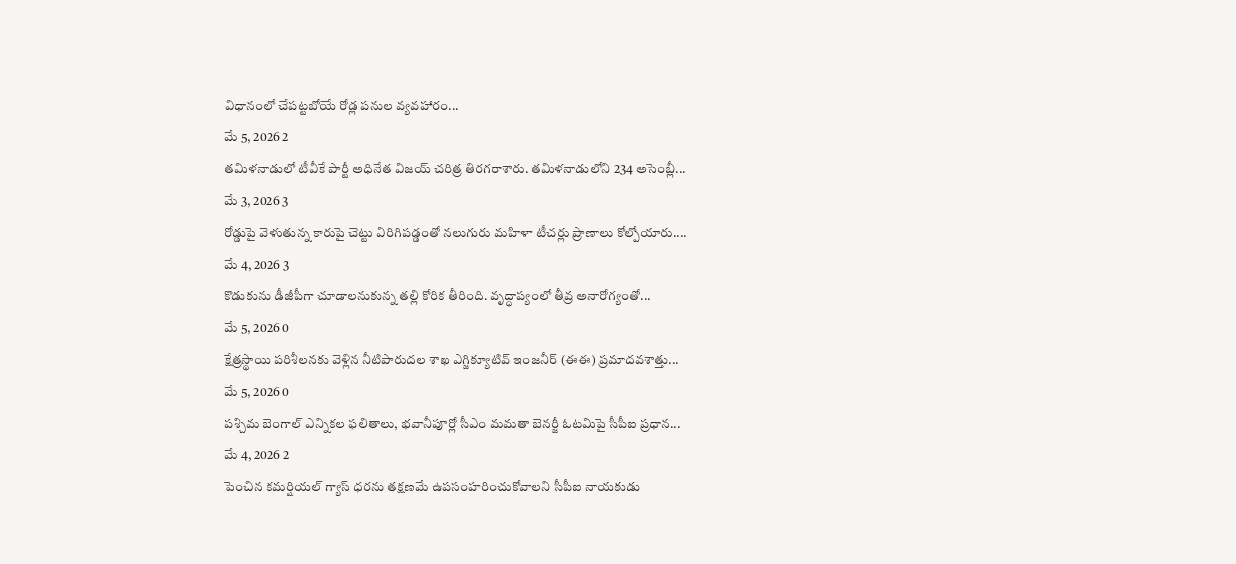విధానంలో చేపట్టబోయే రోడ్ల పనుల వ్యవహారం...
మే 5, 2026 2
తమిళనాడులో టీవీకే పార్టీ అధినేత విజయ్ చరిత్ర తిరగరాశారు. తమిళనాడులోని 234 అసెంబ్లీ...
మే 3, 2026 3
రోడ్డుపై వెళుతున్న కారుపై చెట్టు విరిగిపడ్డంతో నలుగురు మహిళా టీచర్లు ప్రాణాలు కోల్పోయారు....
మే 4, 2026 3
కొడుకును డీజీపీగా చూడాలనుకున్న తల్లి కోరిక తీరింది. వృద్ధాప్యంలో తీవ్ర అనారోగ్యంతో...
మే 5, 2026 0
క్షేత్రస్థాయి పరిశీలనకు వెళ్లిన నీటిపారుదల శాఖ ఎగ్జిక్యూటివ్ ఇంజనీర్ (ఈఈ) ప్రమాదవశాత్తు...
మే 5, 2026 0
పశ్చిమ బెంగాల్ ఎన్నికల ఫలితాలు, భవానీపూర్లో సీఎం మమతా బెనర్జీ ఓటమిపై సీపీఐ ప్రధాన...
మే 4, 2026 2
పెంచిన కమర్షియల్ గ్యాస్ ధరను తక్షణమే ఉపసంహరించుకోవాలని సీపీఐ నాయకుడు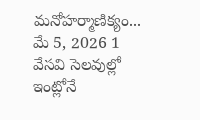మనోహర్మాణిక్యం...
మే 5, 2026 1
వేసవి సెలవుల్లో ఇంట్లోనే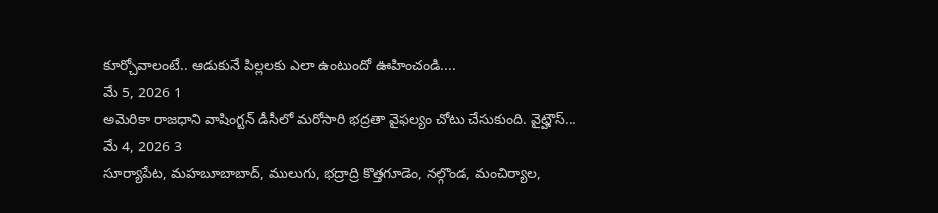కూర్చోవాలంటే.. ఆడుకునే పిల్లలకు ఎలా ఉంటుందో ఊహించండి....
మే 5, 2026 1
అమెరికా రాజధాని వాషింగ్టన్ డీసీలో మరోసారి భద్రతా వైఫల్యం చోటు చేసుకుంది. వైట్హౌస్...
మే 4, 2026 3
సూర్యాపేట, మహబూబాబాద్, ములుగు, భద్రాద్రి కొత్తగూడెం, నల్గొండ, మంచిర్యాల,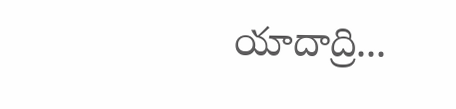యాదాద్రి...